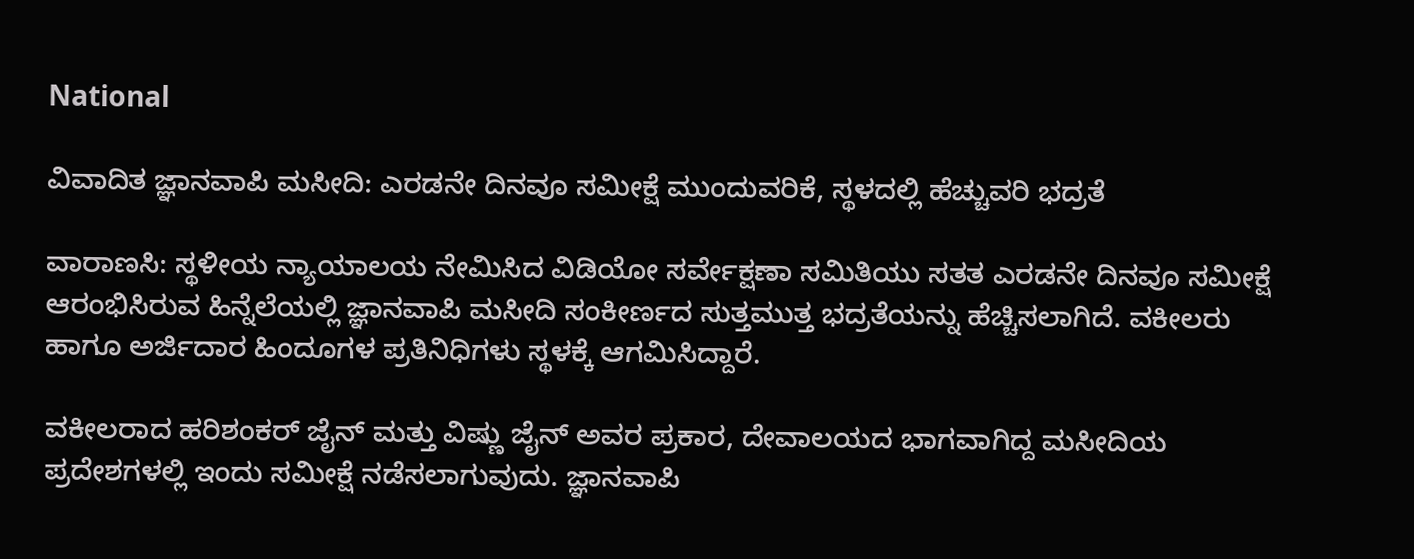National

ವಿವಾದಿತ ಜ್ಞಾನವಾಪಿ ಮಸೀದಿ: ಎರಡನೇ ದಿನವೂ ಸಮೀಕ್ಷೆ ಮುಂದುವರಿಕೆ, ಸ್ಥಳದಲ್ಲಿ ಹೆಚ್ಚುವರಿ ಭದ್ರತೆ

ವಾರಾಣಸಿ: ಸ್ಥಳೀಯ ನ್ಯಾಯಾಲಯ ನೇಮಿಸಿದ ವಿಡಿಯೋ ಸರ್ವೇಕ್ಷಣಾ ಸಮಿತಿಯು ಸತತ ಎರಡನೇ ದಿನವೂ ಸಮೀಕ್ಷೆ ಆರಂಭಿಸಿರುವ ಹಿನ್ನೆಲೆಯಲ್ಲಿ ಜ್ಞಾನವಾಪಿ ಮಸೀದಿ ಸಂಕೀರ್ಣದ ಸುತ್ತಮುತ್ತ ಭದ್ರತೆಯನ್ನು ಹೆಚ್ಚಿಸಲಾಗಿದೆ. ವಕೀಲರು ಹಾಗೂ ಅರ್ಜಿದಾರ ಹಿಂದೂಗಳ ಪ್ರತಿನಿಧಿಗಳು ಸ್ಥಳಕ್ಕೆ ಆಗಮಿಸಿದ್ದಾರೆ.

ವಕೀಲರಾದ ಹರಿಶಂಕರ್ ಜೈನ್ ಮತ್ತು ವಿಷ್ಣು ಜೈನ್ ಅವರ ಪ್ರಕಾರ, ದೇವಾಲಯದ ಭಾಗವಾಗಿದ್ದ ಮಸೀದಿಯ ಪ್ರದೇಶಗಳಲ್ಲಿ ಇಂದು ಸಮೀಕ್ಷೆ ನಡೆಸಲಾಗುವುದು. ಜ್ಞಾನವಾಪಿ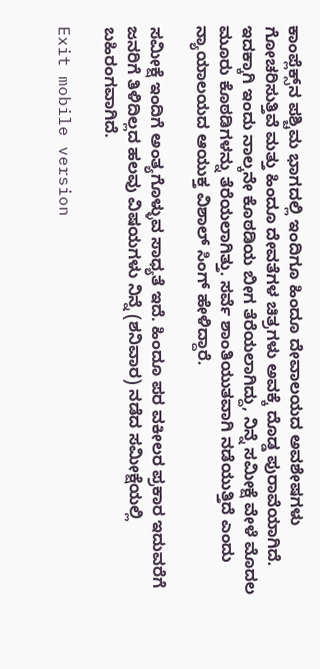ಕಾಂಪ್ಲೆಕ್ಸ್‌ನ ಪಶ್ಚಿಮ ಭಾಗದಲ್ಲಿ ಇಂದಿಗೂ ಹಿಂದೂ ದೇವಾಲಯದ ಅವಶೇಷಗಳು ಗೋಚರಿಸುತ್ತಿವೆ ಮತ್ತು ಹಿಂದೂ ದೇವತೆಗಳ ಚಿತ್ರಗಳು ಅವಕ್ಕೆ ದೊಡ್ಡ ಪುರಾವೆಯಾಗಿದೆ. ಇದಕ್ಕಾಗಿ ಇಂದು ನಾಲ್ಕನೇ ಕೊಠಡಿಯ ಬೀಗ ತೆರೆಯಲಾಗಿದ್ದು, ನಿನ್ನೆ ಸಮೀಕ್ಷೆ ವೇಳೆ ಮೊದಲ ಮೂರು ಕೊಠಡಿಗಳನ್ನು ತೆರೆಯಲಾಗಿತ್ತು. ಸರ್ವೆ ಶಾಂತಿಯುತವಾಗಿ ನಡೆಯುತ್ತಿದೆ ಎಂದು ನ್ಯಾಯಾಲಯದ ಆಯುಕ್ತ ವಿಶಾಲ್ ಸಿಂಗ್ ಹೇಳಿದ್ದಾರೆ.

ಸಮೀಕ್ಷೆ ಇಂದಿಗೆ ಅಂತ್ಯಗೊಳ್ಳುವ ಸಾಧ್ಯತೆ ಇದೆ. ಹಿಂದೂ ಪರ ವಕೀಲರ ಪ್ರಕಾರ ಇದುವರೆಗೆ ಜನರಿಗೆ ತಿಳಿದಿಲ್ಲದ ಹಲವು ವಿಷಯಗಳು ನಿನ್ನೆ (ಶನಿವಾರ) ನಡೆದ ಸಮೀಕ್ಷೆಯಲ್ಲಿ ಬಹಿರಂಗವಾಗಿದೆ.

Exit mobile version